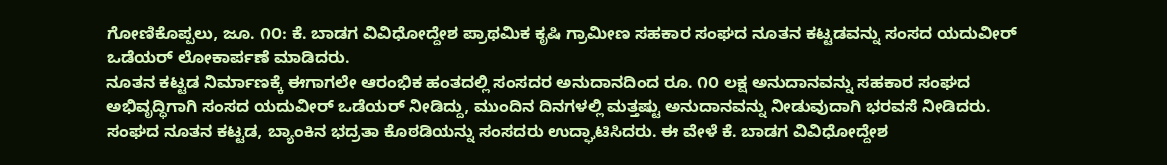ಗೋಣಿಕೊಪ್ಪಲು, ಜೂ. ೧೦: ಕೆ. ಬಾಡಗ ವಿವಿಧೋದ್ದೇಶ ಪ್ರಾಥಮಿಕ ಕೃಷಿ ಗ್ರಾಮೀಣ ಸಹಕಾರ ಸಂಘದ ನೂತನ ಕಟ್ಟಡವನ್ನು ಸಂಸದ ಯದುವೀರ್ ಒಡೆಯರ್ ಲೋಕಾರ್ಪಣೆ ಮಾಡಿದರು.
ನೂತನ ಕಟ್ಟಡ ನಿರ್ಮಾಣಕ್ಕೆ ಈಗಾಗಲೇ ಆರಂಭಿಕ ಹಂತದಲ್ಲಿ ಸಂಸದರ ಅನುದಾನದಿಂದ ರೂ. ೧೦ ಲಕ್ಷ ಅನುದಾನವನ್ನು ಸಹಕಾರ ಸಂಘದ ಅಭಿವೃದ್ಧಿಗಾಗಿ ಸಂಸದ ಯದುವೀರ್ ಒಡೆಯರ್ ನೀಡಿದ್ದು, ಮುಂದಿನ ದಿನಗಳಲ್ಲಿ ಮತ್ತಷ್ಟು ಅನುದಾನವನ್ನು ನೀಡುವುದಾಗಿ ಭರವಸೆ ನೀಡಿದರು.
ಸಂಘದ ನೂತನ ಕಟ್ಟಡ, ಬ್ಯಾಂಕಿನ ಭದ್ರತಾ ಕೊಠಡಿಯನ್ನು ಸಂಸದರು ಉದ್ಘಾಟಿಸಿದರು. ಈ ವೇಳೆ ಕೆ. ಬಾಡಗ ವಿವಿಧೋದ್ದೇಶ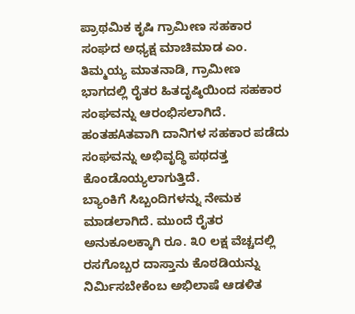ಪ್ರಾಥಮಿಕ ಕೃಷಿ ಗ್ರಾಮೀಣ ಸಹಕಾರ ಸಂಘದ ಅಧ್ಯಕ್ಷ ಮಾಚಿಮಾಡ ಎಂ. ತಿಮ್ಮಯ್ಯ ಮಾತನಾಡಿ, ಗ್ರಾಮೀಣ ಭಾಗದಲ್ಲಿ ರೈತರ ಹಿತದೃಷ್ಠಿಯಿಂದ ಸಹಕಾರ ಸಂಘವನ್ನು ಆರಂಭಿಸಲಾಗಿದೆ. ಹಂತಹAತವಾಗಿ ದಾನಿಗಳ ಸಹಕಾರ ಪಡೆದು ಸಂಘವನ್ನು ಅಭಿವೃದ್ಧಿ ಪಥದತ್ತ ಕೊಂಡೊಯ್ಯಲಾಗುತ್ತಿದೆ.
ಬ್ಯಾಂಕಿಗೆ ಸಿಬ್ಬಂದಿಗಳನ್ನು ನೇಮಕ ಮಾಡಲಾಗಿದೆ. ಮುಂದೆ ರೈತರ ಅನುಕೂಲಕ್ಕಾಗಿ ರೂ. ೩೦ ಲಕ್ಷ ವೆಚ್ಚದಲ್ಲಿ ರಸಗೊಬ್ಬರ ದಾಸ್ತಾನು ಕೊಠಡಿಯನ್ನು ನಿರ್ಮಿಸಬೇಕೆಂಬ ಅಭಿಲಾಷೆ ಆಡಳಿತ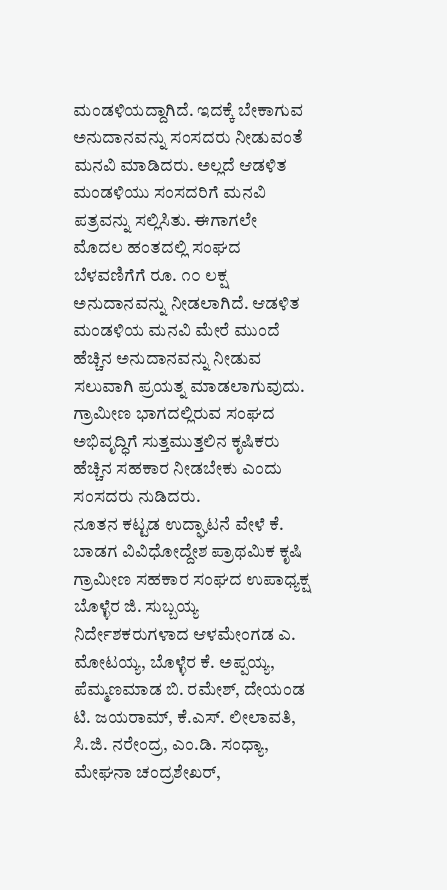ಮಂಡಳಿಯದ್ದಾಗಿದೆ. ಇದಕ್ಕೆ ಬೇಕಾಗುವ ಅನುದಾನವನ್ನು ಸಂಸದರು ನೀಡುವಂತೆ ಮನವಿ ಮಾಡಿದರು. ಅಲ್ಲದೆ ಆಡಳಿತ ಮಂಡಳಿಯು ಸಂಸದರಿಗೆ ಮನವಿ ಪತ್ರವನ್ನು ಸಲ್ಲಿಸಿತು. ಈಗಾಗಲೇ ಮೊದಲ ಹಂತದಲ್ಲಿ ಸಂಘದ ಬೆಳವಣಿಗೆಗೆ ರೂ. ೧೦ ಲಕ್ಷ ಅನುದಾನವನ್ನು ನೀಡಲಾಗಿದೆ. ಆಡಳಿತ ಮಂಡಳಿಯ ಮನವಿ ಮೇರೆ ಮುಂದೆ ಹೆಚ್ಚಿನ ಅನುದಾನವನ್ನು ನೀಡುವ ಸಲುವಾಗಿ ಪ್ರಯತ್ನ ಮಾಡಲಾಗುವುದು. ಗ್ರಾಮೀಣ ಭಾಗದಲ್ಲಿರುವ ಸಂಘದ ಅಭಿವೃದ್ಧಿಗೆ ಸುತ್ತಮುತ್ತಲಿನ ಕೃಷಿಕರು ಹೆಚ್ಚಿನ ಸಹಕಾರ ನೀಡಬೇಕು ಎಂದು ಸಂಸದರು ನುಡಿದರು.
ನೂತನ ಕಟ್ಟಡ ಉದ್ಘಾಟನೆ ವೇಳೆ ಕೆ. ಬಾಡಗ ವಿವಿಧೋದ್ದೇಶ ಪ್ರಾಥಮಿಕ ಕೃಷಿ ಗ್ರಾಮೀಣ ಸಹಕಾರ ಸಂಘದ ಉಪಾಧ್ಯಕ್ಷ ಬೊಳ್ಳೆರ ಜಿ. ಸುಬ್ಬಯ್ಯ ನಿರ್ದೇಶಕರುಗಳಾದ ಆಳಮೇಂಗಡ ಎ. ಮೋಟಯ್ಯ, ಬೊಳ್ಳೆರ ಕೆ. ಅಪ್ಪಯ್ಯ, ಪೆಮ್ಮಣಮಾಡ ಬಿ. ರಮೇಶ್, ದೇಯಂಡ ಟಿ. ಜಯರಾಮ್, ಕೆ.ಎಸ್. ಲೀಲಾವತಿ, ಸಿ.ಜಿ. ನರೇಂದ್ರ, ಎಂ.ಡಿ. ಸಂಧ್ಯಾ, ಮೇಘನಾ ಚಂದ್ರಶೇಖರ್,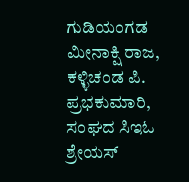ಗುಡಿಯಂಗಡ ಮೀನಾಕ್ಷಿ ರಾಜ, ಕಳ್ಳಿಚಂಡ ಪಿ. ಪ್ರಭಕುಮಾರಿ, ಸಂಘದ ಸಿಇಓ ಶ್ರೇಯಸ್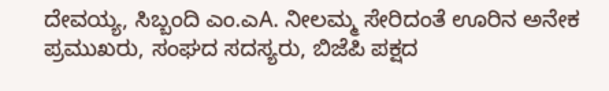ದೇವಯ್ಯ, ಸಿಬ್ಬಂದಿ ಎಂ.ಎA. ನೀಲಮ್ಮ ಸೇರಿದಂತೆ ಊರಿನ ಅನೇಕ ಪ್ರಮುಖರು, ಸಂಘದ ಸದಸ್ಯರು, ಬಿಜೆಪಿ ಪಕ್ಷದ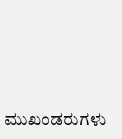ಮುಖಂಡರುಗಳು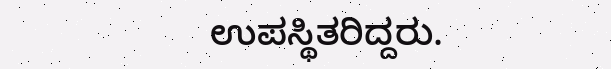ಉಪಸ್ಥಿತರಿದ್ದರು.